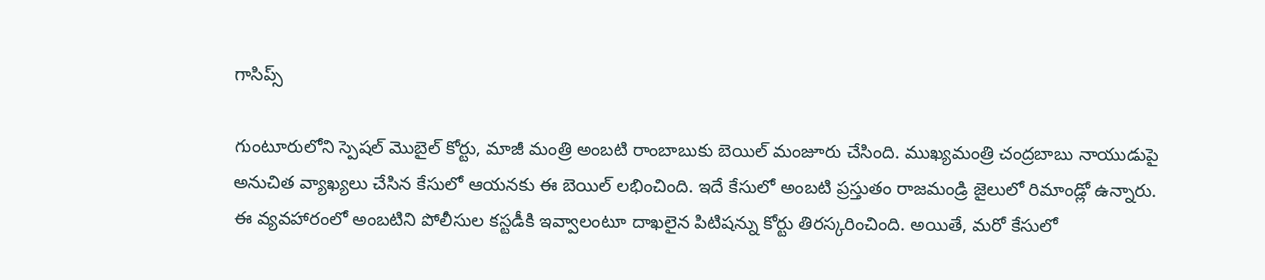గాసిప్స్

గుంటూరులోని స్పెషల్ మొబైల్ కోర్టు, మాజీ మంత్రి అంబటి రాంబాబుకు బెయిల్ మంజూరు చేసింది. ముఖ్యమంత్రి చంద్రబాబు నాయుడుపై అనుచిత వ్యాఖ్యలు చేసిన కేసులో ఆయనకు ఈ బెయిల్ లభించింది. ఇదే కేసులో అంబటి ప్రస్తుతం రాజమండ్రి జైలులో రిమాండ్లో ఉన్నారు.
ఈ వ్యవహారంలో అంబటిని పోలీసుల కస్టడీకి ఇవ్వాలంటూ దాఖలైన పిటిషన్ను కోర్టు తిరస్కరించింది. అయితే, మరో కేసులో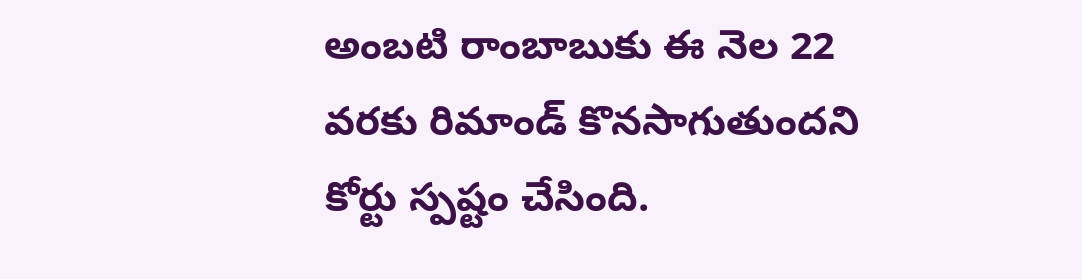అంబటి రాంబాబుకు ఈ నెల 22 వరకు రిమాండ్ కొనసాగుతుందని కోర్టు స్పష్టం చేసింది.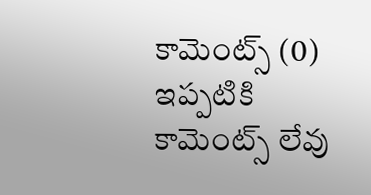కామెంట్స్ (0)
ఇప్పటికి కామెంట్స్ లేవు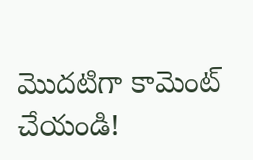మొదటిగా కామెంట్ చేయండి!